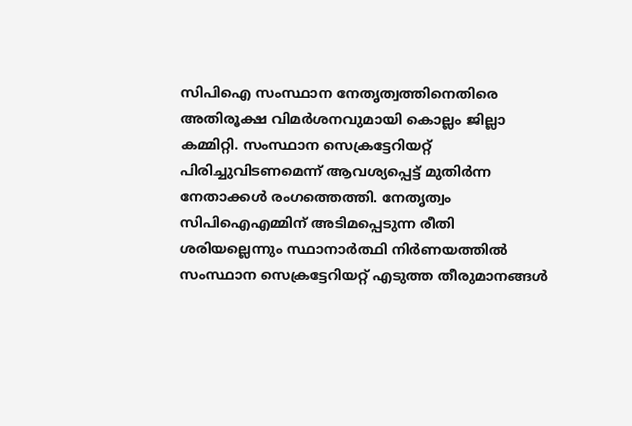സിപിഐ സംസ്ഥാന നേതൃത്വത്തിനെതിരെ അതിരൂക്ഷ വിമർശനവുമായി കൊല്ലം ജില്ലാ കമ്മിറ്റി. സംസ്ഥാന സെക്രട്ടേറിയറ്റ് പിരിച്ചുവിടണമെന്ന് ആവശ്യപ്പെട്ട് മുതിർന്ന നേതാക്കൾ രംഗത്തെത്തി. നേതൃത്വം സിപിഐഎമ്മിന് അടിമപ്പെടുന്ന രീതി ശരിയല്ലെന്നും സ്ഥാനാർത്ഥി നിർണയത്തിൽ സംസ്ഥാന സെക്രട്ടേറിയറ്റ് എടുത്ത തീരുമാനങ്ങൾ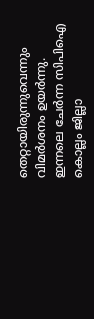തെറ്റായിരുന്നുവെന്നും വിമർശനം ഉയർന്നു.
ഇന്നലെ ചേർന്ന സിപിഐ കൊല്ലം ജില്ലാ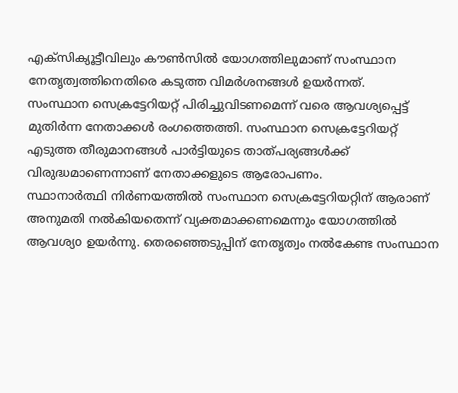എക്സിക്യൂട്ടീവിലും കൗൺസിൽ യോഗത്തിലുമാണ് സംസ്ഥാന നേതൃത്വത്തിനെതിരെ കടുത്ത വിമർശനങ്ങൾ ഉയർന്നത്.
സംസ്ഥാന സെക്രട്ടേറിയറ്റ് പിരിച്ചുവിടണമെന്ന് വരെ ആവശ്യപ്പെട്ട് മുതിർന്ന നേതാക്കൾ രംഗത്തെത്തി. സംസ്ഥാന സെക്രട്ടേറിയറ്റ് എടുത്ത തീരുമാനങ്ങൾ പാർട്ടിയുടെ താത്പര്യങ്ങൾക്ക് വിരുദ്ധമാണെന്നാണ് നേതാക്കളുടെ ആരോപണം.
സ്ഥാനാർത്ഥി നിർണയത്തിൽ സംസ്ഥാന സെക്രട്ടേറിയറ്റിന് ആരാണ് അനുമതി നൽകിയതെന്ന് വ്യക്തമാക്കണമെന്നും യോഗത്തിൽ ആവശ്യo ഉയർന്നു. തെരഞ്ഞെടുപ്പിന് നേതൃത്വം നൽകേണ്ട സംസ്ഥാന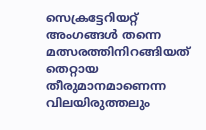സെക്രട്ടേറിയറ്റ് അംഗങ്ങൾ തന്നെ മത്സരത്തിനിറങ്ങിയത് തെറ്റായ തീരുമാനമാണെന്ന വിലയിരുത്തലും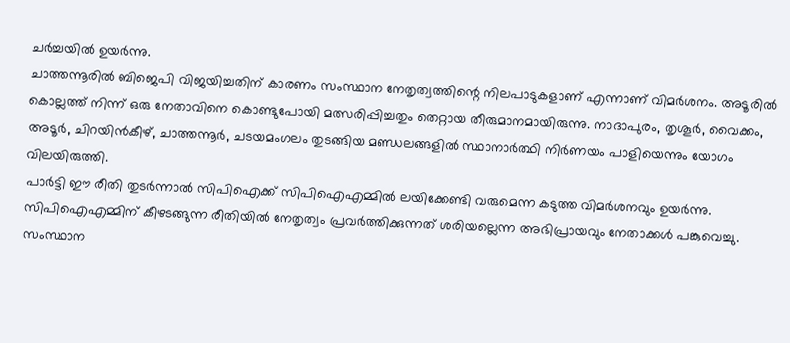ചർച്ചയിൽ ഉയർന്നു.
ചാത്തന്നൂരിൽ ബിജെപി വിജയിച്ചതിന് കാരണം സംസ്ഥാന നേതൃത്വത്തിന്റെ നിലപാടുകളാണ് എന്നാണ് വിമർശനം. അടൂരിൽ കൊല്ലത്ത് നിന്ന് ഒരു നേതാവിനെ കൊണ്ടുപോയി മത്സരിപ്പിച്ചതും തെറ്റായ തീരുമാനമായിരുന്നു. നാദാപുരം, തൃശൂർ, വൈക്കം, അടൂർ, ചിറയിൻകീഴ്, ചാത്തന്നൂർ, ചടയമംഗലം തുടങ്ങിയ മണ്ഡലങ്ങളിൽ സ്ഥാനാർത്ഥി നിർണയം പാളിയെന്നും യോഗം വിലയിരുത്തി.
പാർട്ടി ഈ രീതി തുടർന്നാൽ സിപിഐക്ക് സിപിഐഎമ്മിൽ ലയിക്കേണ്ടി വരുമെന്ന കടുത്ത വിമർശനവും ഉയർന്നു. സിപിഐഎമ്മിന് കീഴടങ്ങുന്ന രീതിയിൽ നേതൃത്വം പ്രവർത്തിക്കുന്നത് ശരിയല്ലെന്ന അഭിപ്രായവും നേതാക്കൾ പങ്കുവെച്ചു. സംസ്ഥാന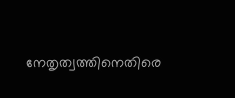നേതൃത്വത്തിനെതിരെ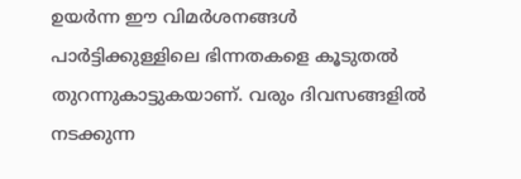ഉയർന്ന ഈ വിമർശനങ്ങൾ പാർട്ടിക്കുള്ളിലെ ഭിന്നതകളെ കൂടുതൽ തുറന്നുകാട്ടുകയാണ്. വരും ദിവസങ്ങളിൽ നടക്കുന്ന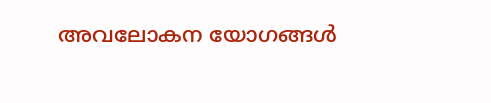അവലോകന യോഗങ്ങൾ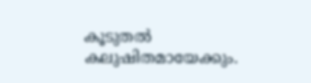കൂടുതൽ കലുഷിതമായേക്കും.